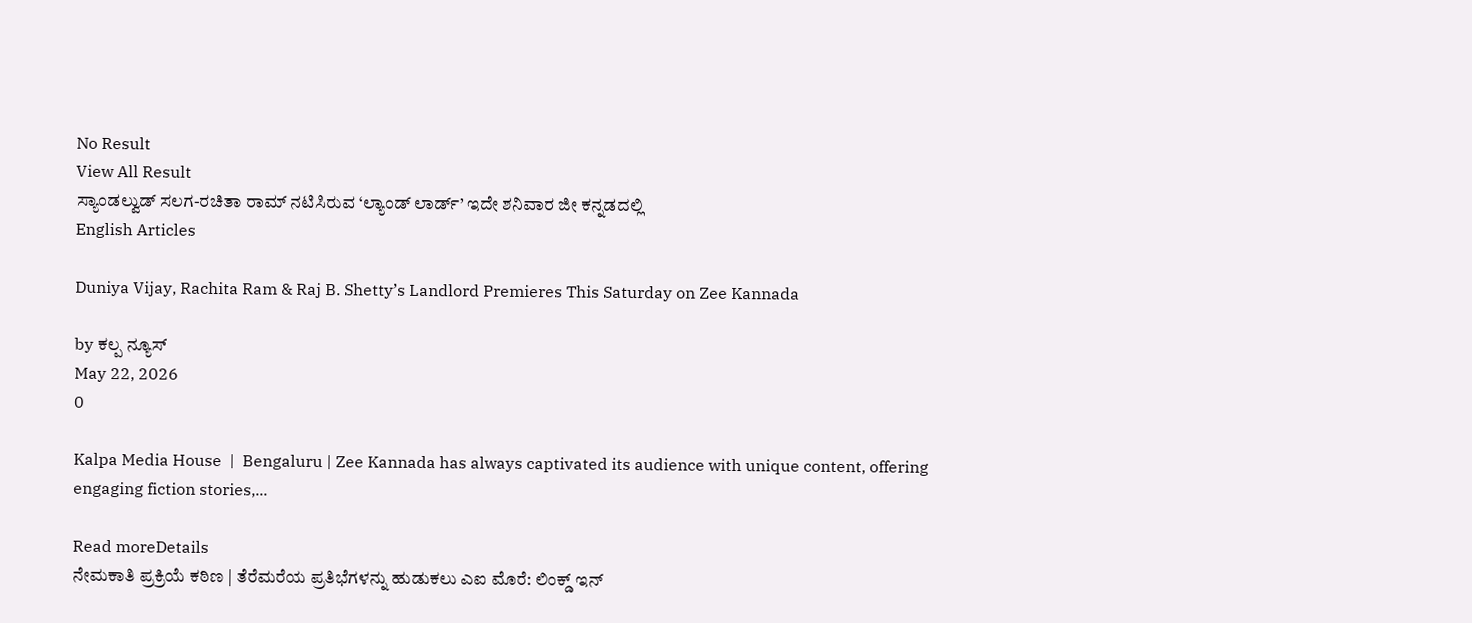No Result
View All Result
ಸ್ಯಾಂಡಲ್ವುಡ್ ಸಲಗ-ರಚಿತಾ ರಾಮ್ ನಟಿಸಿರುವ ‘ಲ್ಯಾಂಡ್ ಲಾರ್ಡ್’ ಇದೇ ಶನಿವಾರ ಜೀ ಕನ್ನಡದಲ್ಲಿ
English Articles

Duniya Vijay, Rachita Ram & Raj B. Shetty’s Landlord Premieres This Saturday on Zee Kannada

by ಕಲ್ಪ ನ್ಯೂಸ್
May 22, 2026
0

Kalpa Media House  |  Bengaluru | Zee Kannada has always captivated its audience with unique content, offering engaging fiction stories,...

Read moreDetails
ನೇಮಕಾತಿ ಪ್ರಕ್ರಿಯೆ ಕಠಿಣ | ತೆರೆಮರೆಯ ಪ್ರತಿಭೆಗಳನ್ನು ಹುಡುಕಲು ಎಐ ಮೊರೆ: ಲಿಂಕ್ಡ್‌ ಇನ್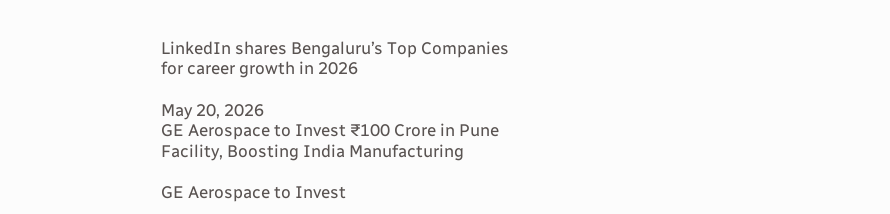LinkedIn shares Bengaluru’s Top Companies for career growth in 2026

May 20, 2026
GE Aerospace to Invest ₹100 Crore in Pune Facility, Boosting India Manufacturing

GE Aerospace to Invest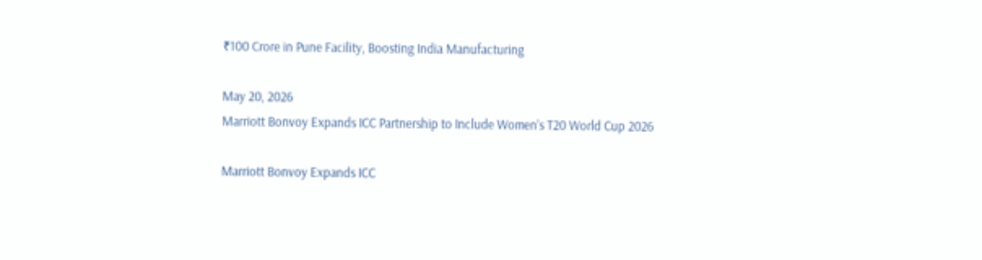₹100 Crore in Pune Facility, Boosting India Manufacturing

May 20, 2026
Marriott Bonvoy Expands ICC Partnership to Include Women’s T20 World Cup 2026

Marriott Bonvoy Expands ICC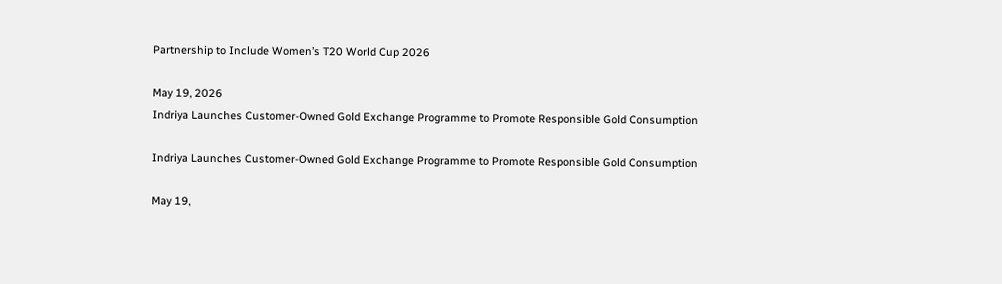Partnership to Include Women’s T20 World Cup 2026

May 19, 2026
Indriya Launches Customer-Owned Gold Exchange Programme to Promote Responsible Gold Consumption

Indriya Launches Customer-Owned Gold Exchange Programme to Promote Responsible Gold Consumption

May 19,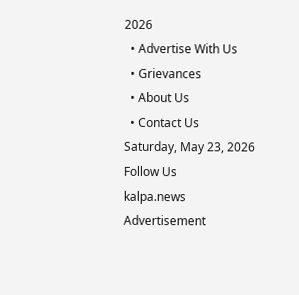2026
  • Advertise With Us
  • Grievances
  • About Us
  • Contact Us
Saturday, May 23, 2026
Follow Us
kalpa.news
Advertisement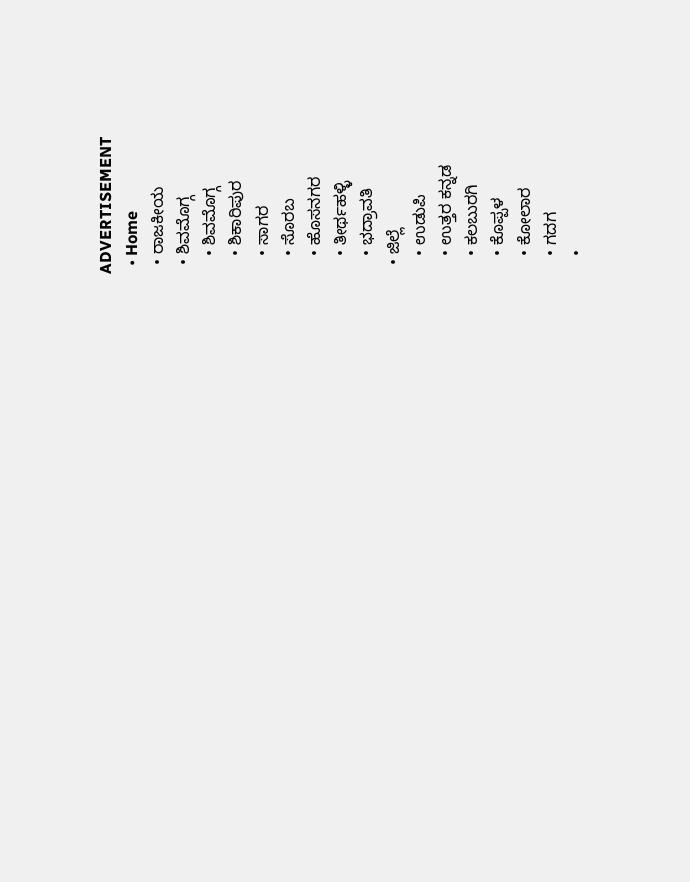ADVERTISEMENT
  • Home
  • ರಾಜಕೀಯ
  • ಶಿವಮೊಗ್ಗ
    • ಶಿವಮೊಗ್ಗ
    • ಶಿಕಾರಿಪುರ
    • ಸಾಗರ
    • ಸೊರಬ
    • ಹೊಸನಗರ
    • ತೀರ್ಥಹಳ್ಳಿ
    • ಭದ್ರಾವತಿ
  • ಜಿಲ್ಲೆ
    • ಉಡುಪಿ
    • ಉತ್ತರ ಕನ್ನಡ
    • ಕಲಬುರಗಿ
    • ಕೊಪ್ಪಳ
    • ಕೋಲಾರ
    • ಗದಗ
    •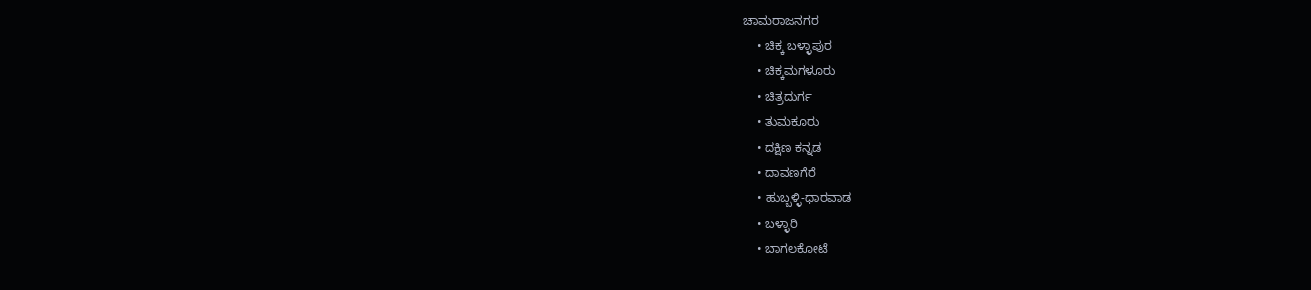ಚಾಮರಾಜನಗರ
    • ಚಿಕ್ಕ ಬಳ್ಳಾಪುರ
    • ಚಿಕ್ಕಮಗಳೂರು
    • ಚಿತ್ರದುರ್ಗ
    • ತುಮಕೂರು
    • ದಕ್ಷಿಣ ಕನ್ನಡ
    • ದಾವಣಗೆರೆ
    • ಹುಬ್ಬಳ್ಳಿ-ಧಾರವಾಡ
    • ಬಳ್ಳಾರಿ
    • ಬಾಗಲಕೋಟೆ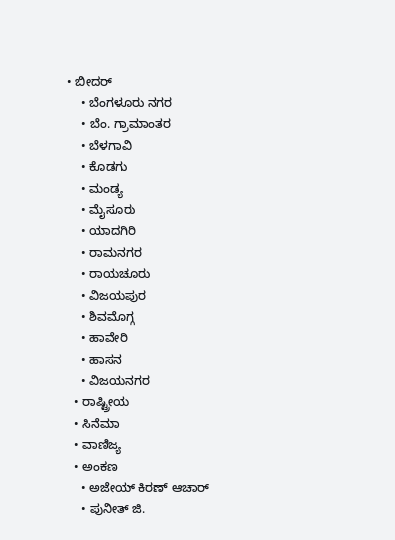• ಬೀದರ್
    • ಬೆಂಗಳೂರು ನಗರ
    • ಬೆಂ. ಗ್ರಾಮಾಂತರ
    • ಬೆಳಗಾವಿ
    • ಕೊಡಗು
    • ಮಂಡ್ಯ
    • ಮೈಸೂರು
    • ಯಾದಗಿರಿ
    • ರಾಮನಗರ
    • ರಾಯಚೂರು
    • ವಿಜಯಪುರ
    • ಶಿವಮೊಗ್ಗ
    • ಹಾವೇರಿ
    • ಹಾಸನ
    • ವಿಜಯನಗರ
  • ರಾಷ್ಟ್ರೀಯ
  • ಸಿನೆಮಾ
  • ವಾಣಿಜ್ಯ
  • ಅಂಕಣ
    • ಅಜೇಯ್ ಕಿರಣ್ ಆಚಾರ್
    • ಪುನೀತ್ ಜಿ.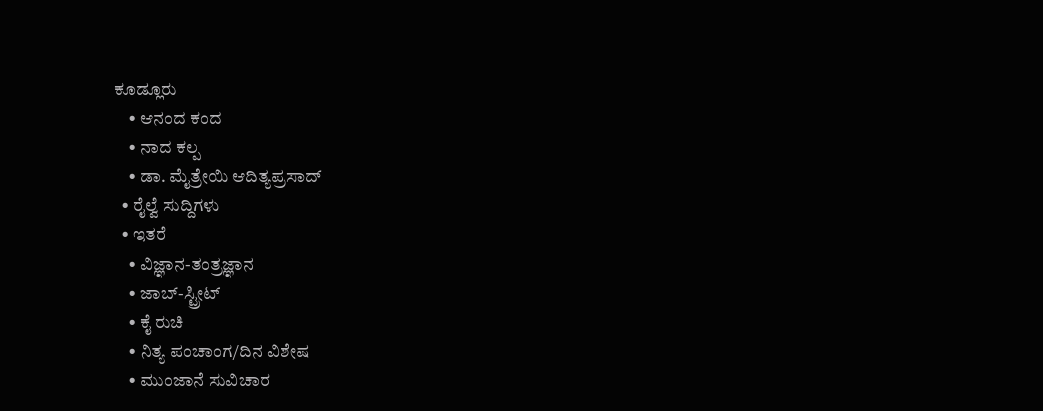ಕೂಡ್ಲೂರು
    • ಆನಂದ ಕಂದ
    • ನಾದ ಕಲ್ಪ
    • ಡಾ. ಮೈತ್ರೇಯಿ ಆದಿತ್ಯಪ್ರಸಾದ್
  • ರೈಲ್ವೆ ಸುದ್ದಿಗಳು
  • ಇತರೆ
    • ವಿಜ್ಞಾನ-ತಂತ್ರಜ್ಞಾನ
    • ಜಾಬ್-ಸ್ಟ್ರೀಟ್
    • ಕೈ ರುಚಿ
    • ನಿತ್ಯ ಪಂಚಾಂಗ/ದಿನ ವಿಶೇಷ
    • ಮುಂಜಾನೆ ಸುವಿಚಾರ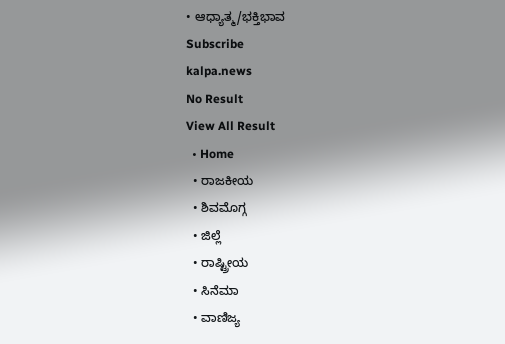• ಆಧ್ಯಾತ್ಮ/ಭಕ್ತಿಭಾವ
Subscribe
kalpa.news
No Result
View All Result
  • Home
  • ರಾಜಕೀಯ
  • ಶಿವಮೊಗ್ಗ
  • ಜಿಲ್ಲೆ
  • ರಾಷ್ಟ್ರೀಯ
  • ಸಿನೆಮಾ
  • ವಾಣಿಜ್ಯ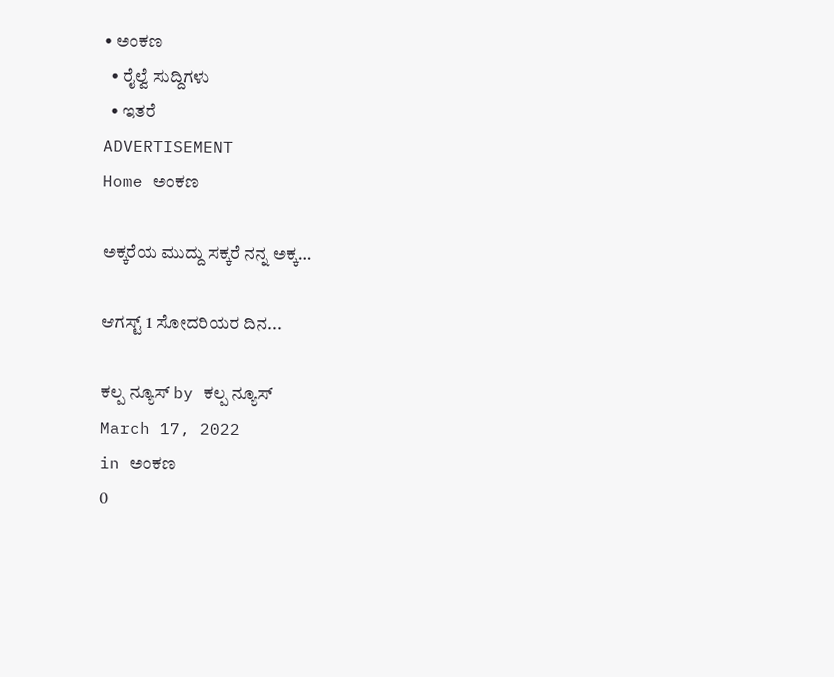• ಅಂಕಣ
  • ರೈಲ್ವೆ ಸುದ್ದಿಗಳು
  • ಇತರೆ
ADVERTISEMENT
Home ಅಂಕಣ

ಅಕ್ಕರೆಯ ಮುದ್ದು ಸಕ್ಕರೆ ನನ್ನ ಅಕ್ಕ…

ಆಗಸ್ಟ್ 1 ಸೋದರಿಯರ ದಿನ...

ಕಲ್ಪ ನ್ಯೂಸ್ by ಕಲ್ಪ ನ್ಯೂಸ್
March 17, 2022
in ಅಂಕಣ
0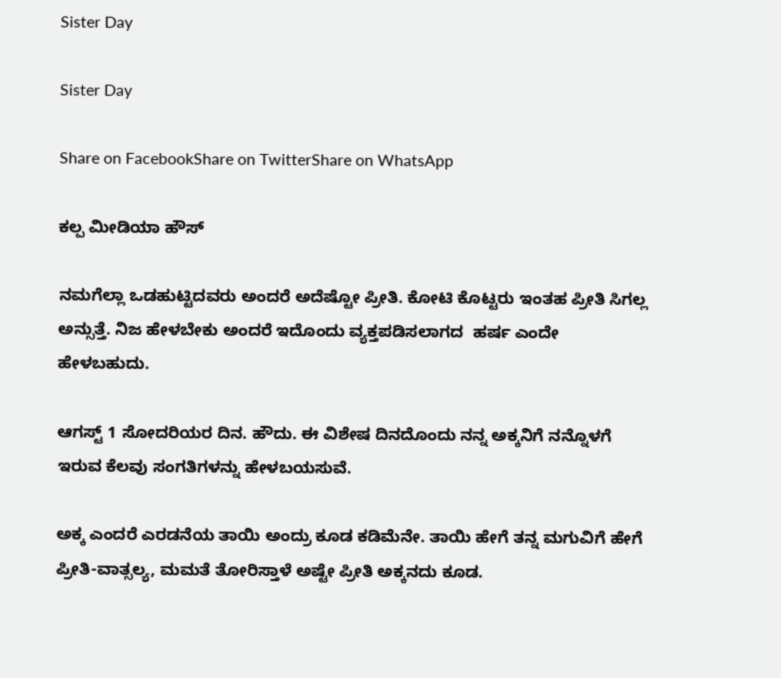Sister Day

Sister Day

Share on FacebookShare on TwitterShare on WhatsApp

ಕಲ್ಪ ಮೀಡಿಯಾ ಹೌಸ್

ನಮಗೆಲ್ಲಾ ಒಡಹುಟ್ಟಿದವರು ಅಂದರೆ ಅದೆಷ್ಟೋ ಪ್ರೀತಿ. ಕೋಟಿ ಕೊಟ್ಟರು ಇಂತಹ ಪ್ರೀತಿ ಸಿಗಲ್ಲ ಅನ್ಸುತ್ತೆ. ನಿಜ ಹೇಳಬೇಕು ಅಂದರೆ ಇದೊಂದು ವ್ಯಕ್ತಪಡಿಸಲಾಗದ  ಹರ್ಷ ಎಂದೇ ಹೇಳಬಹುದು.

ಆಗಸ್ಟ್ 1 ಸೋದರಿಯರ ದಿನ. ಹೌದು. ಈ ವಿಶೇಷ ದಿನದೊಂದು ನನ್ನ ಅಕ್ಕನಿಗೆ ನನ್ನೊಳಗೆ ಇರುವ ಕೆಲವು ಸಂಗತಿಗಳನ್ನು ಹೇಳಬಯಸುವೆ.

ಅಕ್ಕ ಎಂದರೆ ಎರಡನೆಯ ತಾಯಿ ಅಂದ್ರು ಕೂಡ ಕಡಿಮೆನೇ. ತಾಯಿ ಹೇಗೆ ತನ್ನ ಮಗುವಿಗೆ ಹೇಗೆ ಪ್ರೀತಿ-ವಾತ್ಸಲ್ಯ, ಮಮತೆ ತೋರಿಸ್ತಾಳೆ ಅಷ್ಟೇ ಪ್ರೀತಿ ಅಕ್ಕನದು ಕೂಡ.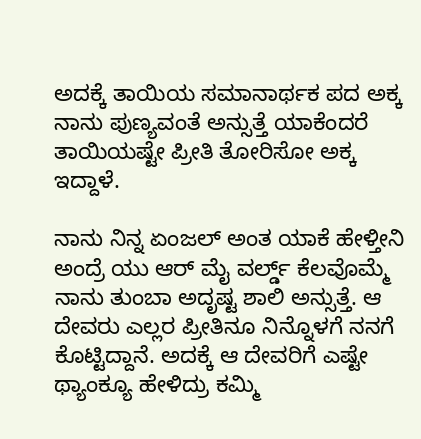ಅದಕ್ಕೆ ತಾಯಿಯ ಸಮಾನಾರ್ಥಕ ಪದ ಅಕ್ಕ ನಾನು ಪುಣ್ಯವಂತೆ ಅನ್ಸುತ್ತೆ ಯಾಕೆಂದರೆ ತಾಯಿಯಷ್ಟೇ ಪ್ರೀತಿ ತೋರಿಸೋ ಅಕ್ಕ ಇದ್ದಾಳೆ.

ನಾನು ನಿನ್ನ ಏಂಜಲ್ ಅಂತ ಯಾಕೆ ಹೇಳ್ತೀನಿ ಅಂದ್ರೆ ಯು ಆರ್ ಮೈ ವರ್ಲ್ಡ್ ಕೆಲವೊಮ್ಮೆ ನಾನು ತುಂಬಾ ಅದೃಷ್ಟ ಶಾಲಿ ಅನ್ಸುತ್ತೆ. ಆ ದೇವರು ಎಲ್ಲರ ಪ್ರೀತಿನೂ ನಿನ್ನೊಳಗೆ ನನಗೆ ಕೊಟ್ಟಿದ್ದಾನೆ. ಅದಕ್ಕೆ ಆ ದೇವರಿಗೆ ಎಷ್ಟೇ ಥ್ಯಾಂಕ್ಯೂ ಹೇಳಿದ್ರು ಕಮ್ಮಿ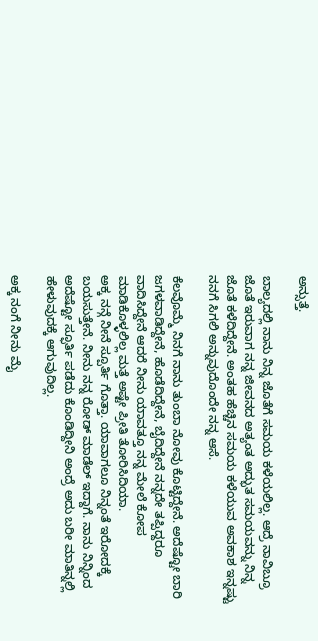ಅನ್ಸುತ್ತೆ.

ಬಾಲ್ಯದಲ್ಲಿ ನಾನು ನಿನ್ನ ಜೊತೆಗೆ ಸಮಯ ಕಳೆಯಲಿಲ್ಲ. ಆದ್ರೆ ನಾವಿಬ್ರೂ ಜೊತೆ ಇರುವಾಗ ನನ್ನ ಜೀವನದ ಅತ್ಯಂತ ಅದ್ಭುತ ಸಮಯವನ್ನು ನಿನ್ನ ಜೊತೆ ಕಳೆದಿದ್ದೇನೆ. ಅಂತಹ ಹೆಚ್ಚಿನ ಸಮಯ ಕಳೆಯುವ ಅವಕಾಶ ಇನ್ನಷ್ಟು ನನಗೆ ಸಿಗಲಿ ಅನ್ನುವುದೊಂದೇ ನನ್ನ ಆಸೆ.

ಕೆಲವೊಮ್ಮೆ ನಿನಗೆ ನಾನು ತುಂಬಾ ನೋವು ಕೊಟ್ಟಿದ್ದೇನೆ. ಅದೆಷ್ಟೋ ಬಾರಿ ಜಗಳವಾಡಿದ್ದೇನೆ, ಹೊಡೆದಿದ್ದೇನೆ, ಬೈದಿದ್ದೇನೆ ನನ್ನದೇ ತಪ್ಪಿದ್ದರೂ ವಾದಿಸಿದ್ದೇನೆ ಆದರೆ ನೀನು ಯಾವತ್ತೂ ನನ್ನ ಮೇಲೆ ಕೋಪ ಮಾಡಿಕೊಳ್ಳಲಿಲ್ಲ ಮತ್ತೆ ಅಷ್ಟೇ ಪ್ರೀತಿ ತೋರಿಸಿದಿಯಾ.
ಅಕ್ಕ ನನ್ಗೆ ನೀನೆ ಸ್ಪೂರ್ತಿ ಗೊತ್ತಾ. ಯಾವಾಗಲೂ ನಿನ್ನಂತೆ ಇರೋದಕ್ಕೆ ಬಯಸುತ್ತೇನೆ. ನೀನು ನನ್ನ ರೋಡ್ ಮಾಡೆಲ್ ಇದ್ದಾಗೆ. ನಾನು ನಿನ್ನಿಂದ ಅದೆಷ್ಟೋ ಸ್ಫೂರ್ತಿ ಪಡೆದು ಕೊಂಡಿದ್ದೀನಿ ಅಂದ್ರೆ ಅದು ಬರೀ ಮಾತಿನ್ನಲ್ಲಿ ಹೇಳುವುದಕ್ಕೆ ಆಗುವುದಿಲ್ಲ.

ಅಕ್ಕ ನಂಗೆ ನೀನು ಮೈ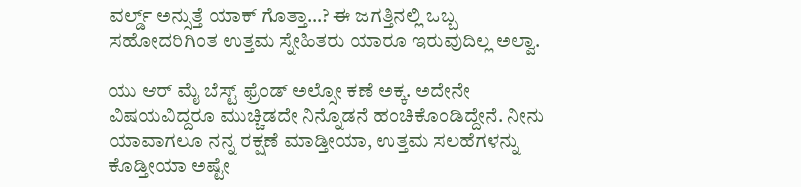ವರ್ಲ್ಡ್ ಅನ್ಸುತ್ತೆ ಯಾಕ್ ಗೊತ್ತಾ…? ಈ ಜಗತ್ತಿನಲ್ಲಿ ಒಬ್ಬ ಸಹೋದರಿಗಿಂತ ಉತ್ತಮ ಸ್ನೇಹಿತರು ಯಾರೂ ಇರುವುದಿಲ್ಲ ಅಲ್ವಾ.

ಯು ಆರ್ ಮೈ ಬೆಸ್ಟ್ ಫ್ರೆಂಡ್ ಅಲ್ಸೋ ಕಣೆ ಅಕ್ಕ. ಅದೇನೇ ವಿಷಯವಿದ್ದರೂ ಮುಚ್ಚಿಡದೇ ನಿನ್ನೊಡನೆ ಹಂಚಿಕೊಂಡಿದ್ದೇನೆ. ನೀನು ಯಾವಾಗಲೂ ನನ್ನ ರಕ್ಷಣೆ ಮಾಡ್ತೀಯಾ, ಉತ್ತಮ ಸಲಹೆಗಳನ್ನು ಕೊಡ್ತೀಯಾ ಅಷ್ಟೇ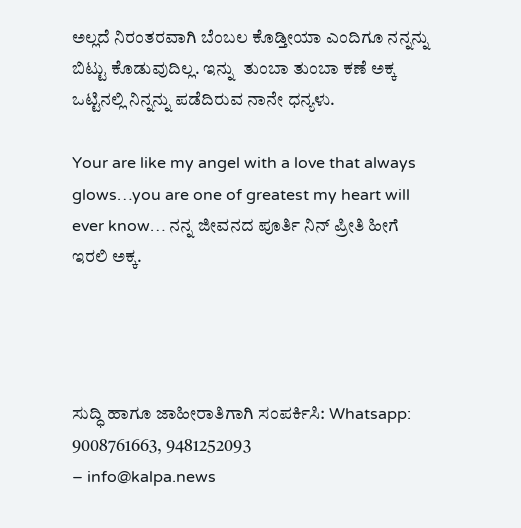ಅಲ್ಲದೆ ನಿರಂತರವಾಗಿ ಬೆಂಬಲ ಕೊಡ್ತೀಯಾ ಎಂದಿಗೂ ನನ್ನನ್ನು ಬಿಟ್ಟು ಕೊಡುವುದಿಲ್ಲ. ಇನ್ನು  ತುಂಬಾ ತುಂಬಾ ಕಣೆ ಅಕ್ಕ ಒಟ್ಟಿನಲ್ಲಿ ನಿನ್ನನ್ನು ಪಡೆದಿರುವ ನಾನೇ ಧನ್ಯಳು.

Your are like my angel with a love that always glows…you are one of greatest my heart will ever know… ನನ್ನ ಜೀವನದ ಪೂರ್ತಿ ನಿನ್ ಪ್ರೀತಿ ಹೀಗೆ ಇರಲಿ ಅಕ್ಕ.




ಸುದ್ಧಿ ಹಾಗೂ ಜಾಹೀರಾತಿಗಾಗಿ ಸಂಪರ್ಕಿಸಿ: Whatsapp: 9008761663, 9481252093
– info@kalpa.news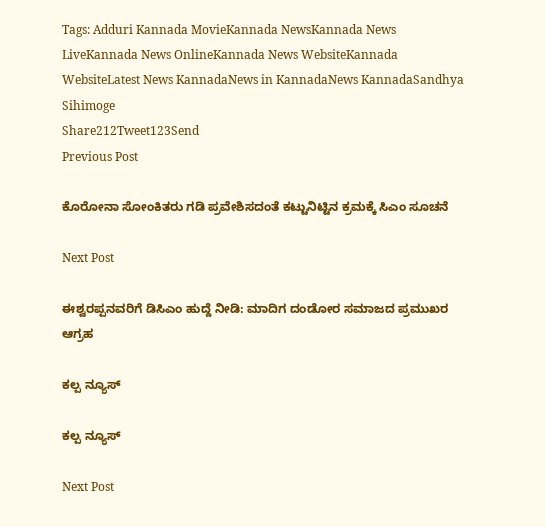Tags: Adduri Kannada MovieKannada NewsKannada News LiveKannada News OnlineKannada News WebsiteKannada WebsiteLatest News KannadaNews in KannadaNews KannadaSandhya Sihimoge
Share212Tweet123Send
Previous Post

ಕೊರೋನಾ ಸೋಂಕಿತರು ಗಡಿ ಪ್ರವೇಶಿಸದಂತೆ ಕಟ್ಟುನಿಟ್ಟಿನ ಕ್ರಮಕ್ಕೆ ಸಿಎಂ ಸೂಚನೆ

Next Post

ಈಶ್ವರಪ್ಪನವರಿಗೆ ಡಿಸಿಎಂ ಹುದ್ದೆ ನೀಡಿ: ಮಾದಿಗ ದಂಡೋರ ಸಮಾಜದ ಪ್ರಮುಖರ ಆಗ್ರಹ

ಕಲ್ಪ ನ್ಯೂಸ್

ಕಲ್ಪ ನ್ಯೂಸ್

Next Post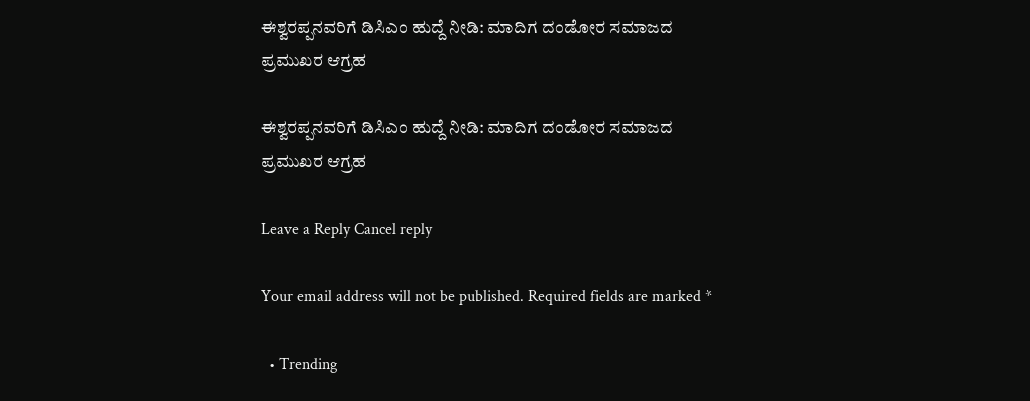ಈಶ್ವರಪ್ಪನವರಿಗೆ ಡಿಸಿಎಂ ಹುದ್ದೆ ನೀಡಿ: ಮಾದಿಗ ದಂಡೋರ ಸಮಾಜದ ಪ್ರಮುಖರ ಆಗ್ರಹ

ಈಶ್ವರಪ್ಪನವರಿಗೆ ಡಿಸಿಎಂ ಹುದ್ದೆ ನೀಡಿ: ಮಾದಿಗ ದಂಡೋರ ಸಮಾಜದ ಪ್ರಮುಖರ ಆಗ್ರಹ

Leave a Reply Cancel reply

Your email address will not be published. Required fields are marked *

  • Trending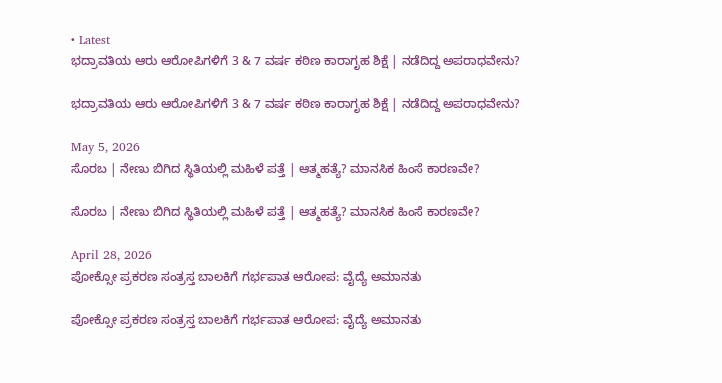• Latest
ಭದ್ರಾವತಿಯ ಆರು ಆರೋಪಿಗಳಿಗೆ 3 & 7 ವರ್ಷ ಕಠಿಣ ಕಾರಾಗೃಹ ಶಿಕ್ಷೆ | ನಡೆದಿದ್ದ ಅಪರಾಧವೇನು?

ಭದ್ರಾವತಿಯ ಆರು ಆರೋಪಿಗಳಿಗೆ 3 & 7 ವರ್ಷ ಕಠಿಣ ಕಾರಾಗೃಹ ಶಿಕ್ಷೆ | ನಡೆದಿದ್ದ ಅಪರಾಧವೇನು?

May 5, 2026
ಸೊರಬ | ನೇಣು ಬಿಗಿದ ಸ್ಥಿತಿಯಲ್ಲಿ ಮಹಿಳೆ ಪತ್ತೆ | ಆತ್ಮಹತ್ಯೆ? ಮಾನಸಿಕ ಹಿಂಸೆ ಕಾರಣವೇ?

ಸೊರಬ | ನೇಣು ಬಿಗಿದ ಸ್ಥಿತಿಯಲ್ಲಿ ಮಹಿಳೆ ಪತ್ತೆ | ಆತ್ಮಹತ್ಯೆ? ಮಾನಸಿಕ ಹಿಂಸೆ ಕಾರಣವೇ?

April 28, 2026
ಪೋಕ್ಸೋ ಪ್ರಕರಣ ಸಂತ್ರಸ್ತ ಬಾಲಕಿಗೆ ಗರ್ಭಪಾತ ಆರೋಪ: ವೈದ್ಯೆ ಅಮಾನತು

ಪೋಕ್ಸೋ ಪ್ರಕರಣ ಸಂತ್ರಸ್ತ ಬಾಲಕಿಗೆ ಗರ್ಭಪಾತ ಆರೋಪ: ವೈದ್ಯೆ ಅಮಾನತು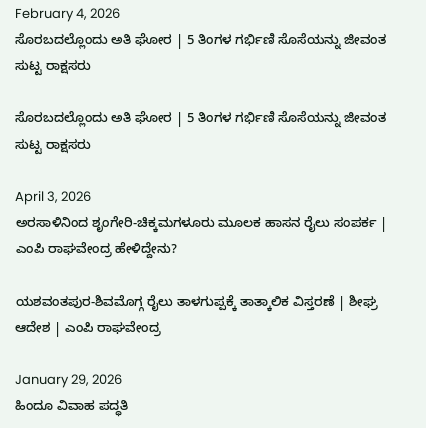February 4, 2026
ಸೊರಬದಲ್ಲೊಂದು ಅತಿ ಘೋರ | 5 ತಿಂಗಳ ಗರ್ಭಿಣಿ ಸೊಸೆಯನ್ನು ಜೀವಂತ ಸುಟ್ಟ ರಾಕ್ಷಸರು

ಸೊರಬದಲ್ಲೊಂದು ಅತಿ ಘೋರ | 5 ತಿಂಗಳ ಗರ್ಭಿಣಿ ಸೊಸೆಯನ್ನು ಜೀವಂತ ಸುಟ್ಟ ರಾಕ್ಷಸರು

April 3, 2026
ಅರಸಾಳಿನಿಂದ ಶೃಂಗೇರಿ-ಚಿಕ್ಕಮಗಳೂರು ಮೂಲಕ ಹಾಸನ ರೈಲು ಸಂಪರ್ಕ | ಎಂಪಿ ರಾಘವೇಂದ್ರ ಹೇಳಿದ್ದೇನು?

ಯಶವಂತಪುರ-ಶಿವಮೊಗ್ಗ ರೈಲು ತಾಳಗುಪ್ಪಕ್ಕೆ ತಾತ್ಕಾಲಿಕ ವಿಸ್ತರಣೆ | ಶೀಘ್ರ ಆದೇಶ | ಎಂಪಿ ರಾಘವೇಂದ್ರ

January 29, 2026
ಹಿಂದೂ ವಿವಾಹ ಪದ್ಧತಿ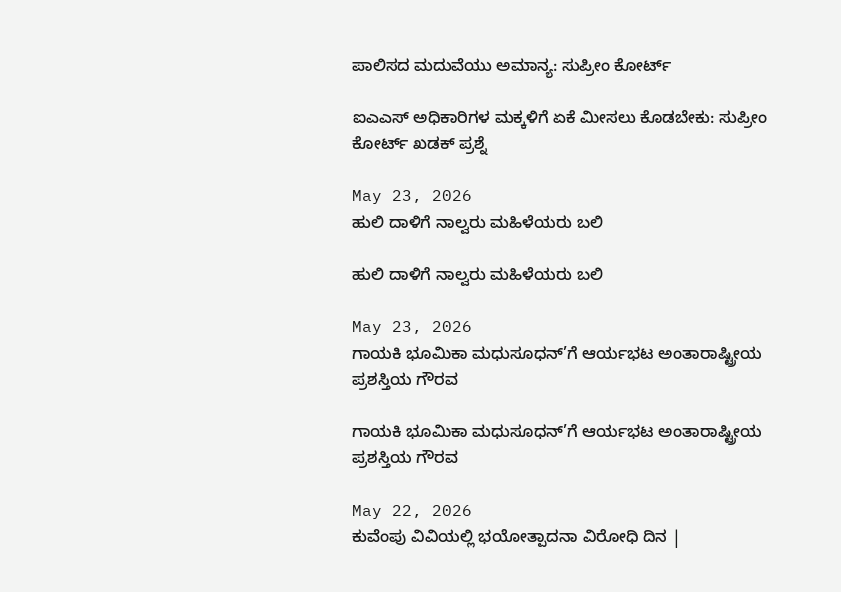ಪಾಲಿಸದ ಮದುವೆಯು ಅಮಾನ್ಯ: ಸುಪ್ರೀಂ ಕೋರ್ಟ್

ಐಎಎಸ್ ಅಧಿಕಾರಿಗಳ ಮಕ್ಕಳಿಗೆ ಏಕೆ ಮೀಸಲು ಕೊಡಬೇಕು: ಸುಪ್ರೀಂ ಕೋರ್ಟ್ ಖಡಕ್ ಪ್ರಶ್ನೆ

May 23, 2026
ಹುಲಿ ದಾಳಿಗೆ ನಾಲ್ವರು ಮಹಿಳೆಯರು ಬಲಿ

ಹುಲಿ ದಾಳಿಗೆ ನಾಲ್ವರು ಮಹಿಳೆಯರು ಬಲಿ

May 23, 2026
ಗಾಯಕಿ ಭೂಮಿಕಾ ಮಧುಸೂಧನ್’ಗೆ ಆರ್ಯಭಟ ಅಂತಾರಾಷ್ಟ್ರೀಯ ಪ್ರಶಸ್ತಿಯ ಗೌರವ

ಗಾಯಕಿ ಭೂಮಿಕಾ ಮಧುಸೂಧನ್’ಗೆ ಆರ್ಯಭಟ ಅಂತಾರಾಷ್ಟ್ರೀಯ ಪ್ರಶಸ್ತಿಯ ಗೌರವ

May 22, 2026
ಕುವೆಂಪು ವಿವಿಯಲ್ಲಿ ಭಯೋತ್ಪಾದನಾ ವಿರೋಧಿ ದಿನ |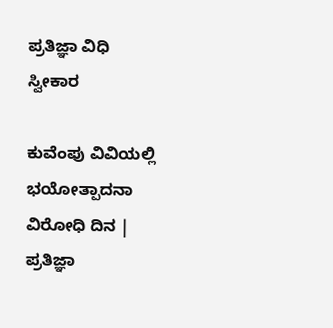ಪ್ರತಿಜ್ಞಾ ವಿಧಿ ಸ್ವೀಕಾರ

ಕುವೆಂಪು ವಿವಿಯಲ್ಲಿ ಭಯೋತ್ಪಾದನಾ ವಿರೋಧಿ ದಿನ | ಪ್ರತಿಜ್ಞಾ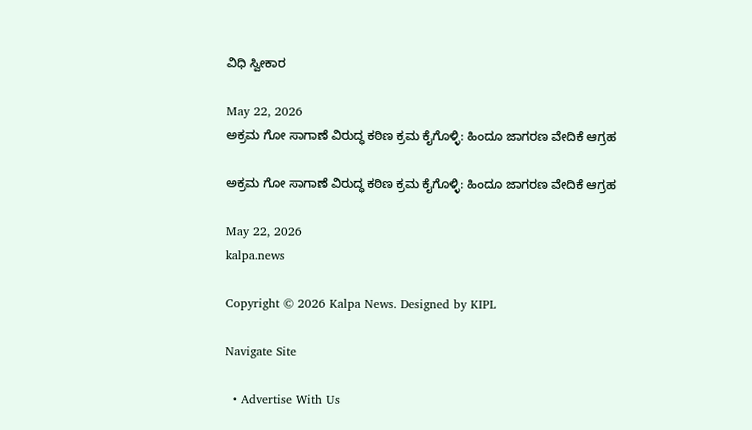ವಿಧಿ ಸ್ವೀಕಾರ

May 22, 2026
ಅಕ್ರಮ ಗೋ ಸಾಗಾಣೆ ವಿರುದ್ಧ ಕಠಿಣ ಕ್ರಮ ಕೈಗೊಳ್ಳಿ: ಹಿಂದೂ ಜಾಗರಣ ವೇದಿಕೆ ಆಗ್ರಹ

ಅಕ್ರಮ ಗೋ ಸಾಗಾಣೆ ವಿರುದ್ಧ ಕಠಿಣ ಕ್ರಮ ಕೈಗೊಳ್ಳಿ: ಹಿಂದೂ ಜಾಗರಣ ವೇದಿಕೆ ಆಗ್ರಹ

May 22, 2026
kalpa.news

Copyright © 2026 Kalpa News. Designed by KIPL

Navigate Site

  • Advertise With Us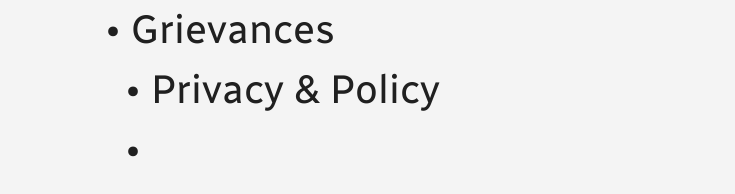• Grievances
  • Privacy & Policy
  •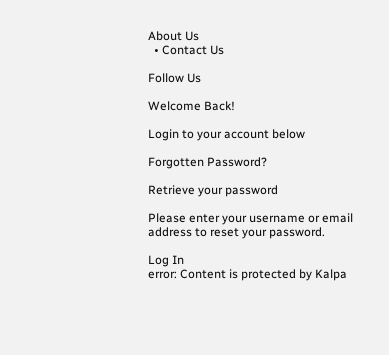About Us
  • Contact Us

Follow Us

Welcome Back!

Login to your account below

Forgotten Password?

Retrieve your password

Please enter your username or email address to reset your password.

Log In
error: Content is protected by Kalpa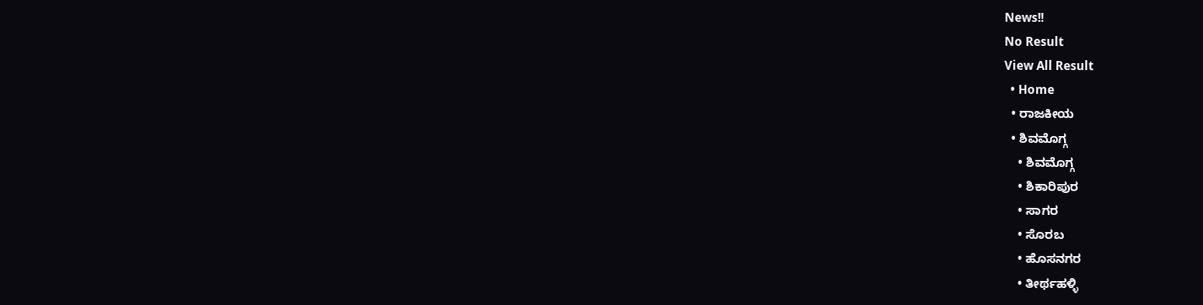News!!
No Result
View All Result
  • Home
  • ರಾಜಕೀಯ
  • ಶಿವಮೊಗ್ಗ
    • ಶಿವಮೊಗ್ಗ
    • ಶಿಕಾರಿಪುರ
    • ಸಾಗರ
    • ಸೊರಬ
    • ಹೊಸನಗರ
    • ತೀರ್ಥಹಳ್ಳಿ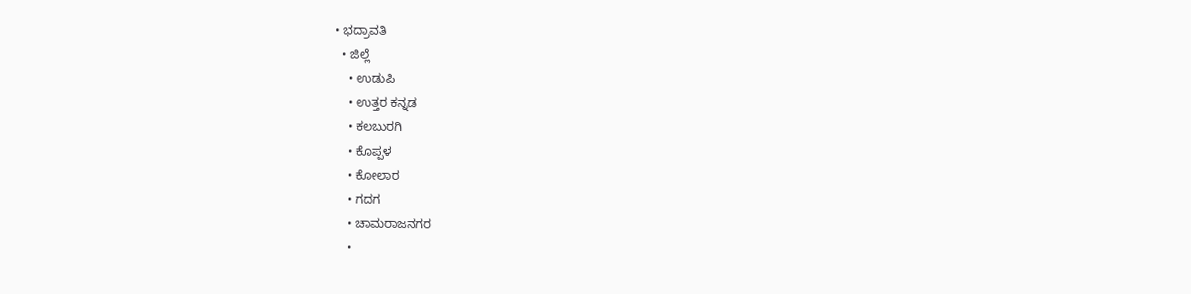• ಭದ್ರಾವತಿ
  • ಜಿಲ್ಲೆ
    • ಉಡುಪಿ
    • ಉತ್ತರ ಕನ್ನಡ
    • ಕಲಬುರಗಿ
    • ಕೊಪ್ಪಳ
    • ಕೋಲಾರ
    • ಗದಗ
    • ಚಾಮರಾಜನಗರ
    •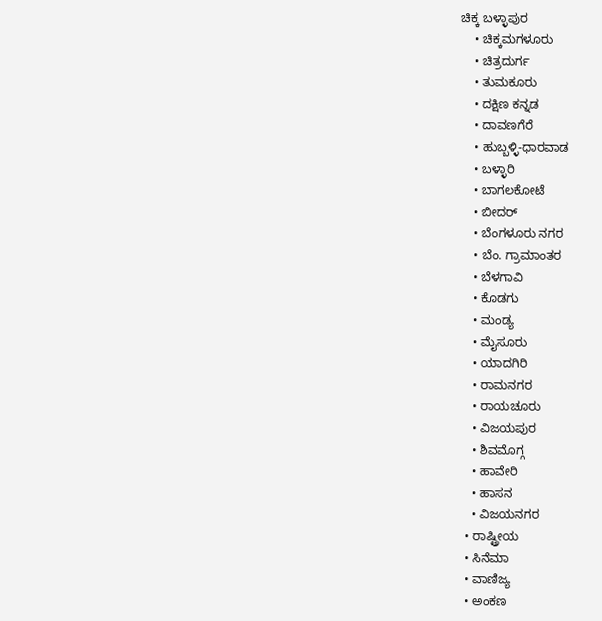ಚಿಕ್ಕ ಬಳ್ಳಾಪುರ
    • ಚಿಕ್ಕಮಗಳೂರು
    • ಚಿತ್ರದುರ್ಗ
    • ತುಮಕೂರು
    • ದಕ್ಷಿಣ ಕನ್ನಡ
    • ದಾವಣಗೆರೆ
    • ಹುಬ್ಬಳ್ಳಿ-ಧಾರವಾಡ
    • ಬಳ್ಳಾರಿ
    • ಬಾಗಲಕೋಟೆ
    • ಬೀದರ್
    • ಬೆಂಗಳೂರು ನಗರ
    • ಬೆಂ. ಗ್ರಾಮಾಂತರ
    • ಬೆಳಗಾವಿ
    • ಕೊಡಗು
    • ಮಂಡ್ಯ
    • ಮೈಸೂರು
    • ಯಾದಗಿರಿ
    • ರಾಮನಗರ
    • ರಾಯಚೂರು
    • ವಿಜಯಪುರ
    • ಶಿವಮೊಗ್ಗ
    • ಹಾವೇರಿ
    • ಹಾಸನ
    • ವಿಜಯನಗರ
  • ರಾಷ್ಟ್ರೀಯ
  • ಸಿನೆಮಾ
  • ವಾಣಿಜ್ಯ
  • ಅಂಕಣ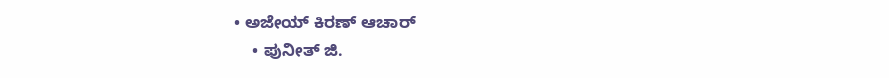• ಅಜೇಯ್ ಕಿರಣ್ ಆಚಾರ್
    • ಪುನೀತ್ ಜಿ.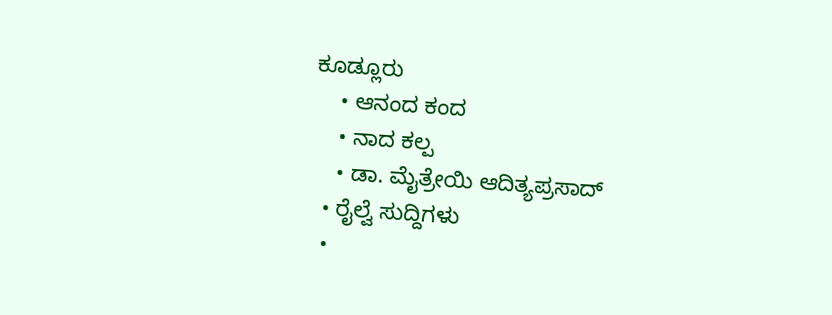ಕೂಡ್ಲೂರು
    • ಆನಂದ ಕಂದ
    • ನಾದ ಕಲ್ಪ
    • ಡಾ. ಮೈತ್ರೇಯಿ ಆದಿತ್ಯಪ್ರಸಾದ್
  • ರೈಲ್ವೆ ಸುದ್ದಿಗಳು
  •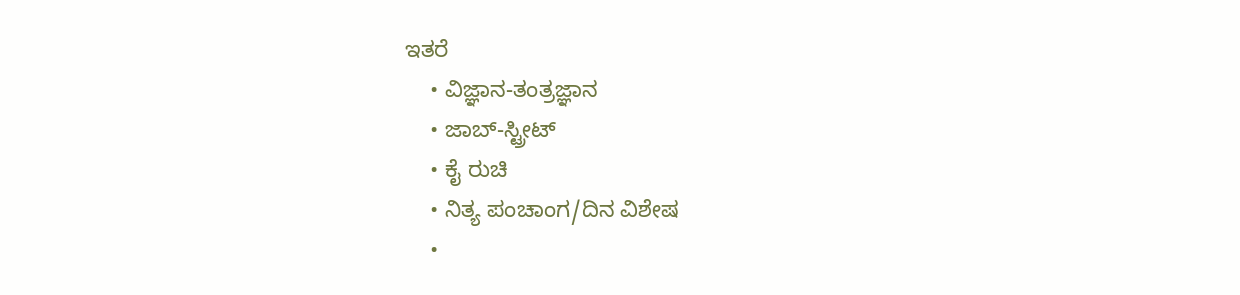ಇತರೆ
    • ವಿಜ್ಞಾನ-ತಂತ್ರಜ್ಞಾನ
    • ಜಾಬ್-ಸ್ಟ್ರೀಟ್
    • ಕೈ ರುಚಿ
    • ನಿತ್ಯ ಪಂಚಾಂಗ/ದಿನ ವಿಶೇಷ
    •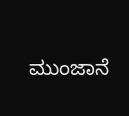ಮುಂಜಾನೆ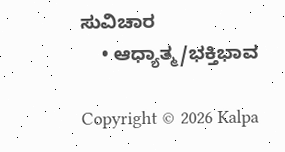ಸುವಿಚಾರ
    • ಆಧ್ಯಾತ್ಮ/ಭಕ್ತಿಭಾವ

Copyright © 2026 Kalpa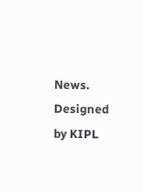News. Designed by KIPL